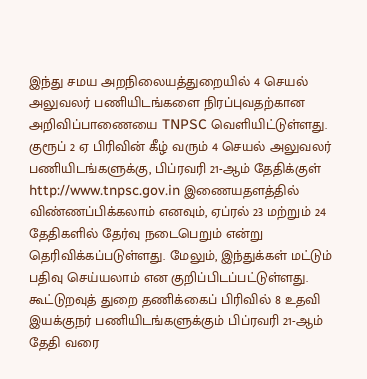இந்து சமய அறநிலையத்துறையில் 4 செயல் அலுவலர் பணியிடங்களை நிரப்புவதற்கான அறிவிப்பாணையை TNPSC வெளியிட்டுள்ளது.
குரூப் 2 ஏ பிரிவின் கீழ் வரும் 4 செயல் அலுவலர் பணியிடங்களுக்கு, பிப்ரவரி 21-ஆம் தேதிக்குள் http://www.tnpsc.gov.in இணையதளத்தில் விண்ணப்பிக்கலாம் எனவும், ஏப்ரல் 23 மற்றும் 24 தேதிகளில் தேர்வு நடைபெறும் என்று தெரிவிக்கப்படுள்ளது. மேலும், இந்துக்கள் மட்டும் பதிவு செய்யலாம் என குறிப்பிடப்பட்டுள்ளது.
கூட்டுறவுத் துறை தணிக்கைப் பிரிவில் 8 உதவி இயக்குநர் பணியிடங்களுக்கும் பிப்ரவரி 21-ஆம் தேதி வரை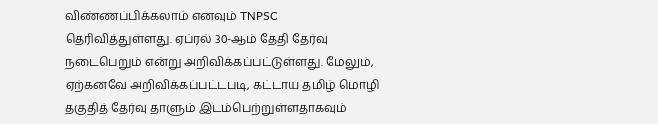விண்ணப்பிக்கலாம் எனவும் TNPSC தெரிவித்துள்ளது. ஏப்ரல் 30-ஆம் தேதி தேர்வு நடைபெறும் என்று அறிவிக்கப்பட்டுள்ளது. மேலும், ஏற்கனவே அறிவிக்கப்பட்டபடி, கட்டாய தமிழ் மொழி தகுதித் தேர்வு தாளும் இடம்பெற்றுள்ளதாகவும்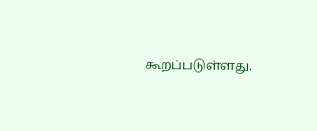கூறப்படுள்ளது.